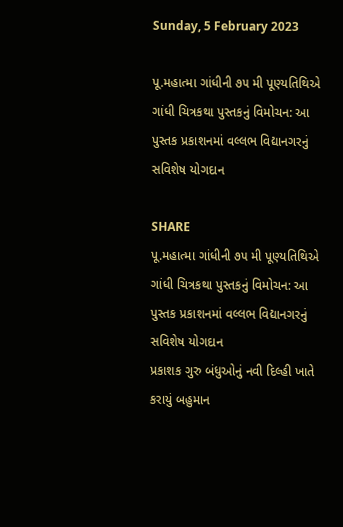Sunday, 5 February 2023

પૂ.મહાત્મા ગાંધીની ૭૫ મી પૂણ્યતિથિએ ગાંધી ચિત્રકથા પુસ્તકનું વિમોચન: આ પુસ્તક પ્રકાશનમાં વલ્લભ વિદ્યાનગરનું સવિશેષ યોગદાન

SHARE
પૂ.મહાત્મા ગાંધીની ૭૫ મી પૂણ્યતિથિએ ગાંધી ચિત્રકથા પુસ્તકનું વિમોચન: આ પુસ્તક પ્રકાશનમાં વલ્લભ વિદ્યાનગરનું સવિશેષ યોગદાન
પ્રકાશક ગુરુ બંધુઓનું નવી દિલ્હી ખાતે કરાયું બહુમાન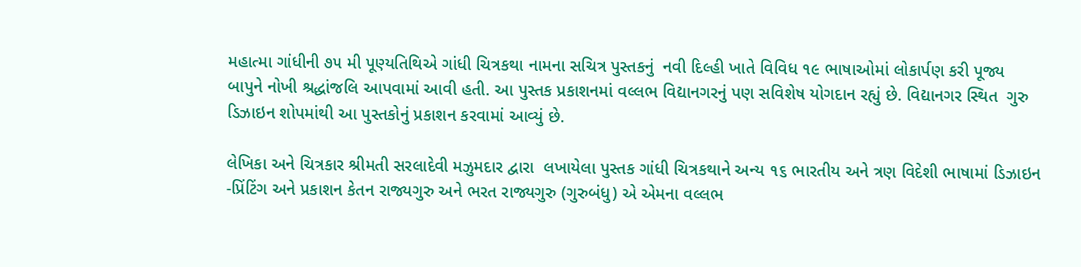મહાત્મા ગાંધીની ૭૫ મી પૂણ્યતિથિએ ગાંધી ચિત્રકથા નામના સચિત્ર પુસ્તકનું  નવી દિલ્હી ખાતે વિવિધ ૧૯ ભાષાઓમાં લોકાર્પણ કરી પૂજ્ય બાપુને નોખી શ્રદ્ધાંજલિ આપવામાં આવી હતી. આ પુસ્તક પ્રકાશનમાં વલ્લભ વિદ્યાનગરનું પણ સવિશેષ યોગદાન રહ્યું છે. વિદ્યાનગર સ્થિત  ગુરુ ડિઝાઇન શોપમાંથી આ પુસ્તકોનું પ્રકાશન કરવામાં આવ્યું છે.

લેખિકા અને ચિત્રકાર શ્રીમતી સરલાદેવી મઝુમદાર દ્વારા  લખાયેલા પુસ્તક ગાંધી ચિત્રકથાને અન્ય ૧૬ ભારતીય અને ત્રણ વિદેશી ભાષામાં ડિઝાઇન -પ્રિંટિંગ અને પ્રકાશન કેતન રાજ્યગુરુ અને ભરત રાજ્યગુરુ (ગુરુબંધુ) એ એમના વલ્લભ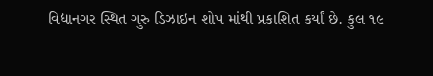વિદ્યાનગર સ્થિત ગુરુ ડિઝાઇન શોપ માંથી પ્રકાશિત કર્યાં છે. કુલ ૧૯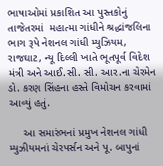ભાષાઓમાં પ્રકાશિત આ પુસ્તકોનું તાજેતરમાં  મહાત્મા ગાંધીને શ્રદ્ધાંજલિના ભાગ રૂપે નેશનલ ગાંધી મ્યુઝિયમ, રાજઘાટ, ન્યૂ દિલ્લી ખાતે ભૂતપૂર્વ વિદેશ મંત્રી અને આઈ.સી. સી. આર.ના ચેરમેન ડો. કરણ સિંહના હસ્તે વિમોચન કરવામાં  આવ્યું હતું.

     આ સમારંભનાં પ્રમુખ નેશનલ ગાંધી મ્યુઝીયમનાં ચેરપર્સન અને પૂ. બાપુનાં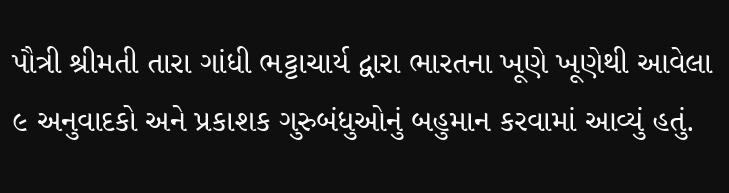પૌત્રી શ્રીમતી તારા ગાંધી ભટ્ટાચાર્ય દ્વારા ભારતના ખૂણે ખૂણેથી આવેલા ૯ અનુવાદકો અને પ્રકાશક ગુરુબંધુઓનું બહુમાન કરવામાં આવ્યું હતું.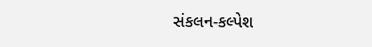સંકલન-કલ્પેશ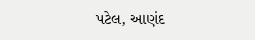પટેલ, આણંદ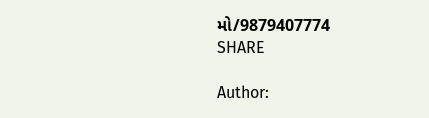મો/9879407774
SHARE

Author: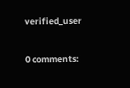verified_user

0 comments: